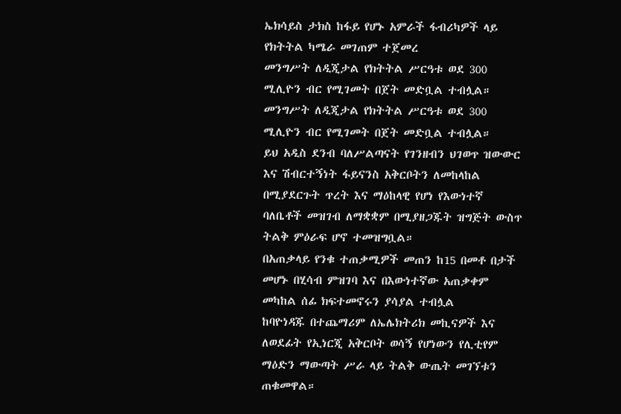ኤክሳይስ ታክስ ከፋይ የሆኑ አምራች ፋብሪካዎች ላይ የክትትል ካሜራ መገጠም ተጀመረ
መንግሥት ለዲጂታል የክትትል ሥርዓቱ ወደ 300 ሚሊዮን ብር የሚገመት በጀት መድቧል ተብሏል።
መንግሥት ለዲጂታል የክትትል ሥርዓቱ ወደ 300 ሚሊዮን ብር የሚገመት በጀት መድቧል ተብሏል።
ይህ አዲስ ደንብ ባለሥልጣናት የገንዘብን ህገወጥ ዝውውር እና ሽብርተኝነት ፋይናንስ አቅርቦትን ለመከላከል በሚያደርጉት ጥረት እና ማዕከላዊ የሆነ የእውነተኛ ባለቤቶች መዝገብ ለማቋቋም በሚያዘጋጁት ዝግጅት ውስጥ ትልቅ ምዕራፍ ሆኖ ተመዝግቧል።
በአጠቃላይ የንቁ ተጠቃሚዎች መጠን ከ15 በመቶ በታች መሆኑ በሂሳብ ምዝገባ እና በእውነተኛው አጠቃቀም መካከል ሰፊ ክፍተመኖሩን ያሳያል ተብሏል
ከባዮነዳጁ በተጨማሪም ለኤሌክትሪክ መኪናዎች እና ለወደፊት የኢነርጂ አቅርቦት ወሳኝ የሆነውን የሊቲየም ማዕድን ማውጣት ሥራ ላይ ትልቅ ውጤት መገኘቱን ጠቁመዋል።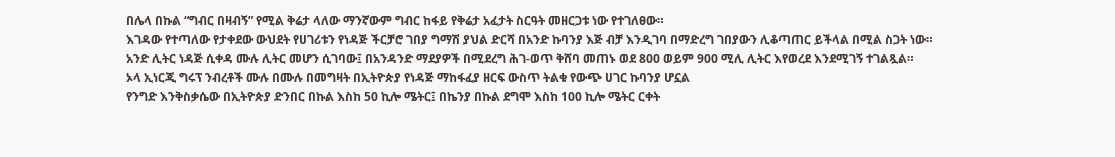በሌላ በኩል “ግብር በዛብኝ” የሚል ቅሬታ ላለው ማንኛውም ግብር ከፋይ የቅሬታ አፈታት ስርዓት መዘርጋቱ ነው የተገለፀው።
እገዳው የተጣለው የታቀደው ውህደት የሀገሪቱን የነዳጅ ችርቻሮ ገበያ ግማሽ ያህል ድርሻ በአንድ ኩባንያ እጅ ብቻ እንዲገባ በማድረግ ገበያውን ሊቆጣጠር ይችላል በሚል ስጋት ነው።
አንድ ሊትር ነዳጅ ሲቀዳ ሙሉ ሊትር መሆን ሲገባው፤ በአንዳንድ ማደያዎች በሚደረግ ሕገ-ወጥ ቅሸባ መጠኑ ወደ 800 ወይም 900 ሚሊ ሊትር እየወረደ እንደሚገኝ ተገልጿል።
ኦላ ኢነርጂ ግሩፕ ንብረቶች ሙሉ በሙሉ በመግዛት በኢትዮጵያ የነዳጅ ማከፋፈያ ዘርፍ ውስጥ ትልቁ የውጭ ሀገር ኩባንያ ሆኗል
የንግድ እንቅስቃሴው በኢትዮጵያ ድንበር በኩል እስከ 50 ኪሎ ሜትር፤ በኬንያ በኩል ደግሞ እስከ 100 ኪሎ ሜትር ርቀት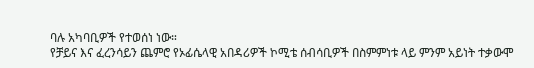ባሉ አካባቢዎች የተወሰነ ነው።
የቻይና እና ፈረንሳይን ጨምሮ የኦፊሴላዊ አበዳሪዎች ኮሚቴ ሰብሳቢዎች በስምምነቱ ላይ ምንም አይነት ተቃውሞ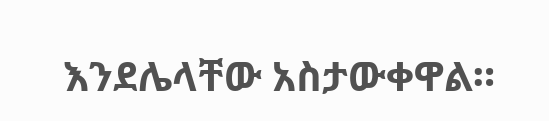እንደሌላቸው አስታውቀዋል።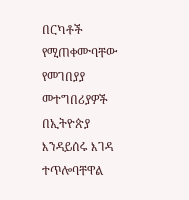በርካቶች የሚጠቀሙባቸው የመገበያያ መተግበሪያዎች በኢትዮጵያ እንዳይሰሩ እገዳ ተጥሎባቸዋል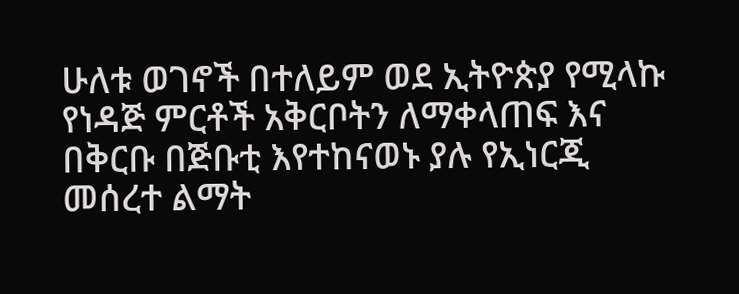ሁለቱ ወገኖች በተለይም ወደ ኢትዮጵያ የሚላኩ የነዳጅ ምርቶች አቅርቦትን ለማቀላጠፍ እና በቅርቡ በጅቡቲ እየተከናወኑ ያሉ የኢነርጂ መሰረተ ልማት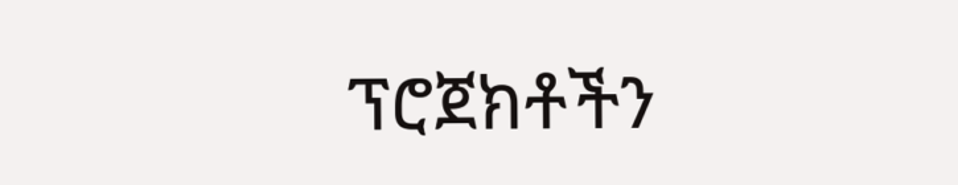ፕሮጀክቶችን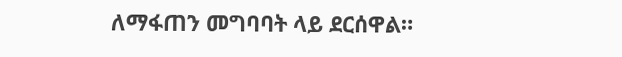ለማፋጠን መግባባት ላይ ደርሰዋል።